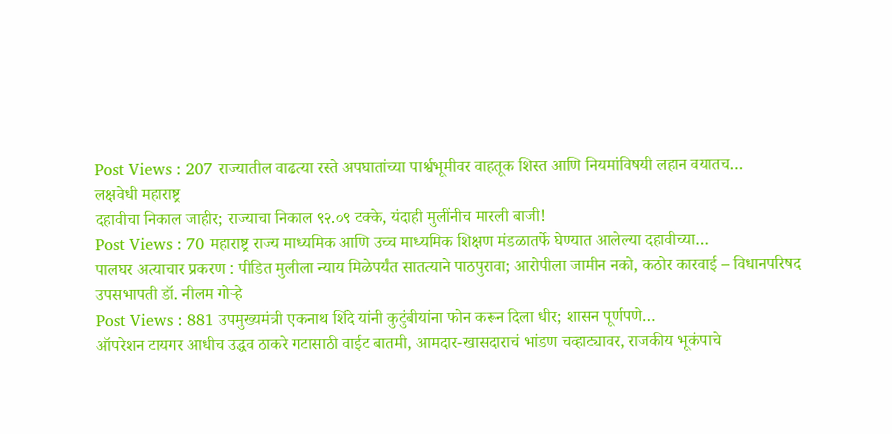Post Views : 207 राज्यातील वाढत्या रस्ते अपघातांच्या पार्श्वभूमीवर वाहतूक शिस्त आणि नियमांविषयी लहान वयातच…
लक्षवेधी महाराष्ट्र
दहावीचा निकाल जाहीर; राज्याचा निकाल ९२.०९ टक्के, यंदाही मुलींनीच मारली बाजी!
Post Views : 70 महाराष्ट्र राज्य माध्यमिक आणि उच्च माध्यमिक शिक्षण मंडळातर्फे घेण्यात आलेल्या दहावीच्या…
पालघर अत्याचार प्रकरण : पीडित मुलीला न्याय मिळेपर्यंत सातत्याने पाठपुरावा; आरोपीला जामीन नको, कठोर कारवाई – विधानपरिषद उपसभापती डॉ. नीलम गोऱ्हे
Post Views : 881 उपमुख्यमंत्री एकनाथ शिंदे यांनी कुटुंबीयांना फोन करून दिला धीर; शासन पूर्णपणे…
ऑपरेशन टायगर आधीच उद्धव ठाकरे गटासाठी वाईट बातमी, आमदार-खासदाराचं भांडण चव्हाट्यावर, राजकीय भूकंपाचे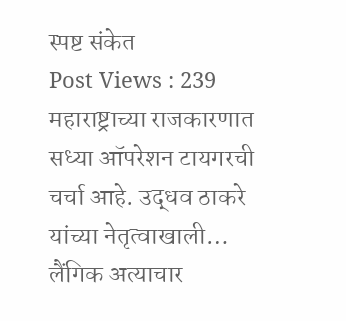स्पष्ट संकेत
Post Views : 239 महाराष्ट्राच्या राजकारणात सध्या ऑपरेशन टायगरची चर्चा आहे. उद्धव ठाकरे यांच्या नेतृत्वाखाली…
लैंगिक अत्याचार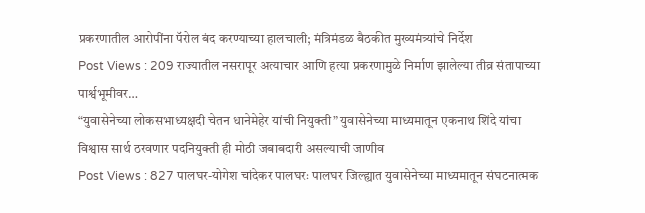प्रकरणातील आरोपींना पॅरोल बंद करण्याच्या हालचाली; मंत्रिमंडळ बैठकीत मुख्यमंत्र्यांचे निर्देश
Post Views : 209 राज्यातील नसरापूर अत्याचार आणि हत्या प्रकरणामुळे निर्माण झालेल्या तीव्र संतापाच्या पार्श्वभूमीवर…
“युवासेनेच्या लोकसभाध्यक्षदी चेतन धानेमेहेर यांची नियुक्ती” युवासेनेच्या माध्यमातून एकनाथ शिंदे यांचा विश्वास सार्थ ठरवणार पदनियुक्ती ही मोठी जबाबदारी असल्याची जाणीव
Post Views : 827 पालघर-योगेश चांदेकर पालघरः पालघर जिल्ह्यात युवासेनेच्या माध्यमातून संघटनात्मक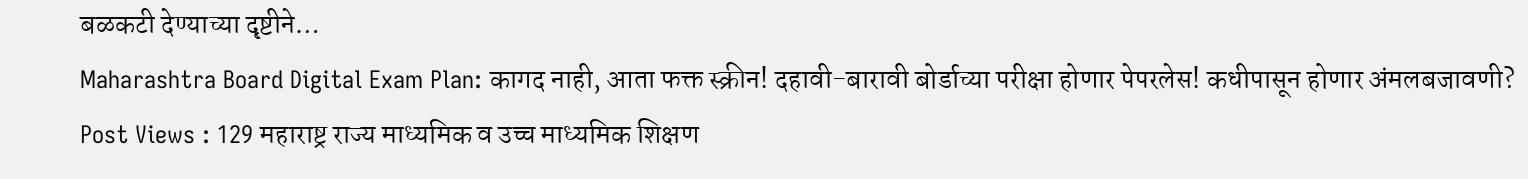बळकटी देण्याच्या दृष्टीने…
Maharashtra Board Digital Exam Plan: कागद नाही, आता फक्त स्क्रीन! दहावी-बारावी बोर्डाच्या परीक्षा होणार पेपरलेस! कधीपासून होणार अंमलबजावणी?
Post Views : 129 महाराष्ट्र राज्य माध्यमिक व उच्च माध्यमिक शिक्षण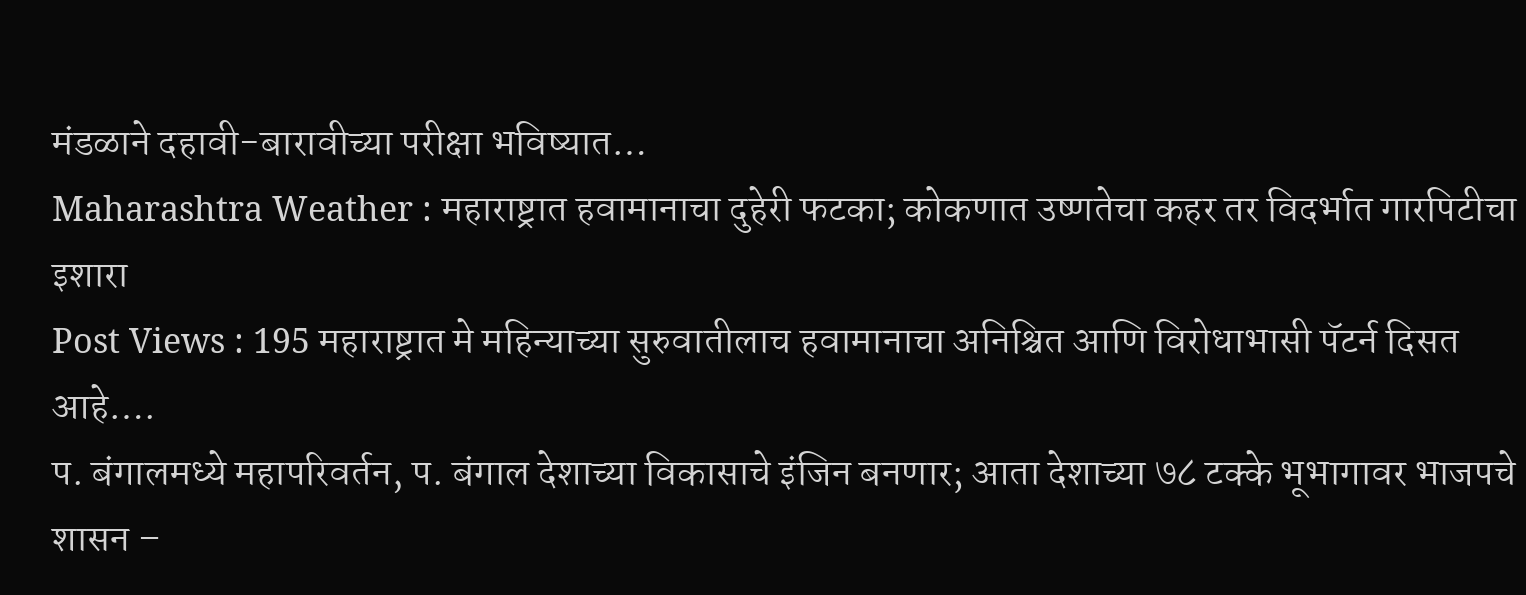मंडळाने दहावी-बारावीच्या परीक्षा भविष्यात…
Maharashtra Weather : महाराष्ट्रात हवामानाचा दुहेरी फटका; कोकणात उष्णतेचा कहर तर विदर्भात गारपिटीचा इशारा
Post Views : 195 महाराष्ट्रात मे महिन्याच्या सुरुवातीलाच हवामानाचा अनिश्चित आणि विरोधाभासी पॅटर्न दिसत आहे….
प. बंगालमध्ये महापरिवर्तन, प. बंगाल देशाच्या विकासाचे इंजिन बनणार; आता देशाच्या ७८ टक्के भूभागावर भाजपचे शासन –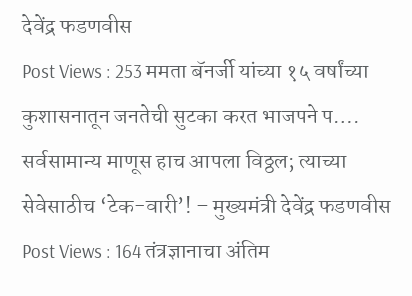देवेंद्र फडणवीस
Post Views : 253 ममता बॅनर्जी यांच्या १५ वर्षांच्या कुशासनातून जनतेची सुटका करत भाजपने प….
सर्वसामान्य माणूस हाच आपला विठ्ठल; त्याच्या सेवेसाठीच ‘टेक-वारी’! – मुख्यमंत्री देवेंद्र फडणवीस
Post Views : 164 तंत्रज्ञानाचा अंतिम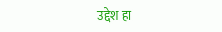उद्देश हा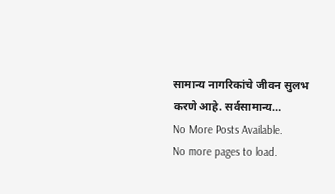सामान्य नागरिकांचे जीवन सुलभ करणे आहे. सर्वसामान्य…
No More Posts Available.
No more pages to load.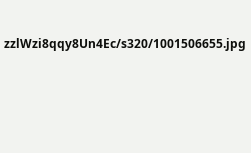zzlWzi8qqy8Un4Ec/s320/1001506655.jpg